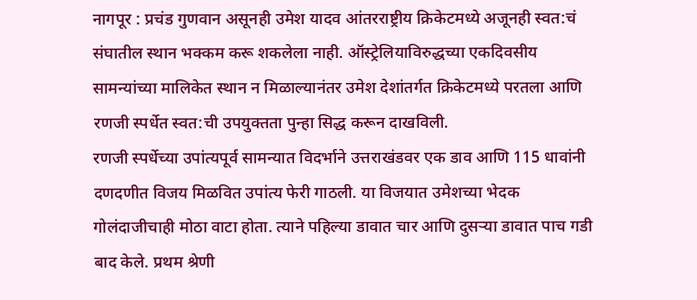नागपूर : प्रचंड गुणवान असूनही उमेश यादव आंतरराष्ट्रीय क्रिकेटमध्ये अजूनही स्वत:चं संघातील स्थान भक्कम करू शकलेला नाही. ऑस्ट्रेलियाविरुद्धच्या एकदिवसीय सामन्यांच्या मालिकेत स्थान न मिळाल्यानंतर उमेश देशांतर्गत क्रिकेटमध्ये परतला आणि रणजी स्पर्धेत स्वत:ची उपयुक्तता पुन्हा सिद्ध करून दाखविली.
रणजी स्पर्धेच्या उपांत्यपूर्व सामन्यात विदर्भाने उत्तराखंडवर एक डाव आणि 115 धावांनी दणदणीत विजय मिळवित उपांत्य फेरी गाठली. या विजयात उमेशच्या भेदक गोलंदाजीचाही मोठा वाटा होता. त्याने पहिल्या डावात चार आणि दुसऱ्या डावात पाच गडी बाद केले. प्रथम श्रेणी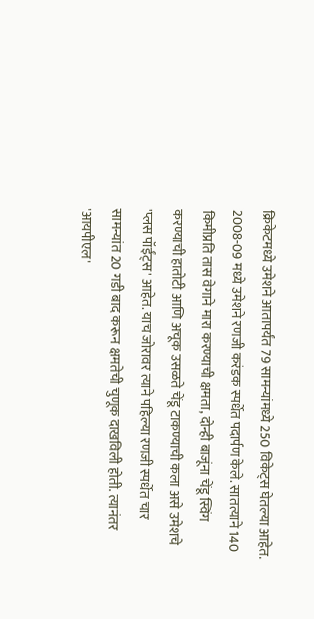क्रिकेटमध्ये उमेशने आतापर्यंत 79 सामन्यांमध्ये 250 विकेट्स घेतल्या आहेत.
2008-09 मध्ये उमेशने रणजी करंडक स्पर्धेत पदार्पण केले. सातत्याने 140 किमीप्रति तास वेगाने मारा करण्याची क्षमता, दोन्ही बाजूंना चेंडू स्विंग करण्याची हातोटी आणि अचूक उसळते चेंडू टाकण्याची कला असे उमेशचे 'प्लस पॉईंट्स' आहेत. याच जोरावर त्याने पहिल्या रणजी स्पर्धेत चार सामन्यांत 20 गडी बाद करून क्षमतेची चुणूक दाखविली होती. त्यानंतर 'आयपीएल'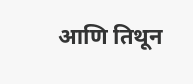आणि तिथून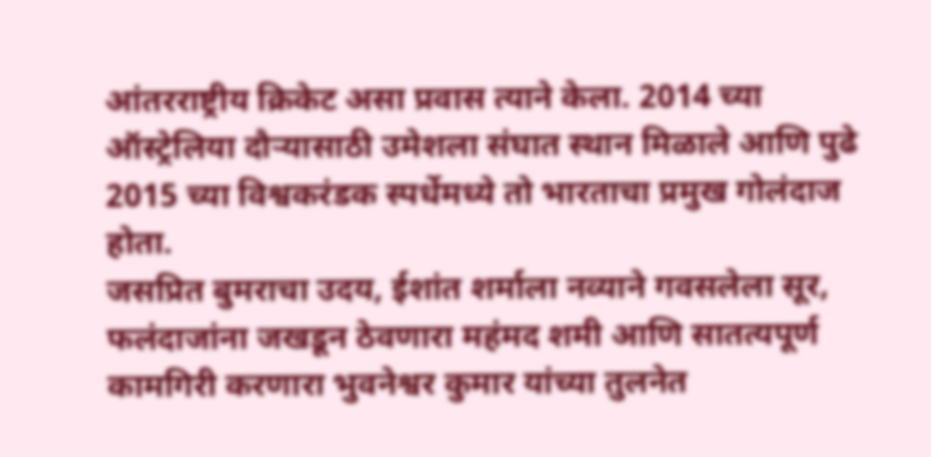आंतरराष्ट्रीय क्रिकेट असा प्रवास त्याने केला. 2014 च्या ऑस्ट्रेलिया दौऱ्यासाठी उमेशला संघात स्थान मिळाले आणि पुढे 2015 च्या विश्वकरंडक स्पर्धेमध्ये तो भारताचा प्रमुख गोलंदाज होता.
जसप्रित बुमराचा उदय, ईशांत शर्माला नव्याने गवसलेला सूर, फलंदाजांना जखडून ठेवणारा महंमद शमी आणि सातत्यपूर्ण कामगिरी करणारा भुवनेश्वर कुमार यांच्या तुलनेत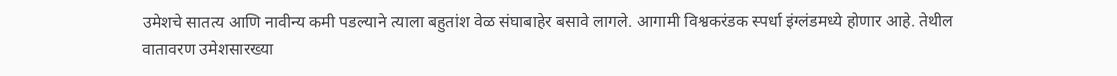उमेशचे सातत्य आणि नावीन्य कमी पडल्याने त्याला बहुतांश वेळ संघाबाहेर बसावे लागले. आगामी विश्वकरंडक स्पर्धा इंग्लंडमध्ये होणार आहे. तेथील वातावरण उमेशसारख्या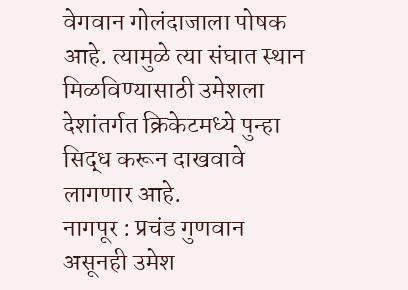वेगवान गोलंदाजाला पोषक आहे. त्यामुळे त्या संघात स्थान मिळविण्यासाठी उमेशला देशांतर्गत क्रिकेटमध्ये पुन्हा सिद्ध करून दाखवावे लागणार आहे.
नागपूर : प्रचंड गुणवान असूनही उमेश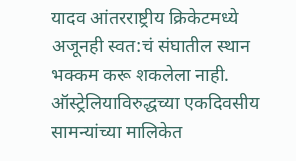यादव आंतरराष्ट्रीय क्रिकेटमध्ये अजूनही स्वत:चं संघातील स्थान भक्कम करू शकलेला नाही. ऑस्ट्रेलियाविरुद्धच्या एकदिवसीय सामन्यांच्या मालिकेत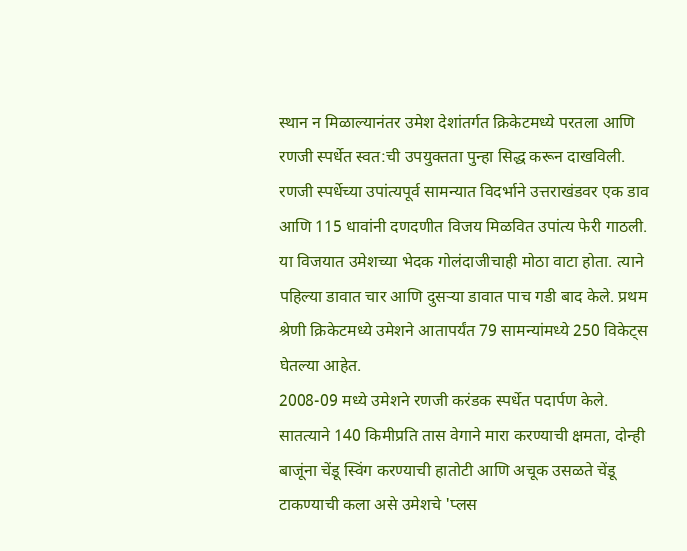स्थान न मिळाल्यानंतर उमेश देशांतर्गत क्रिकेटमध्ये परतला आणि रणजी स्पर्धेत स्वत:ची उपयुक्तता पुन्हा सिद्ध करून दाखविली.
रणजी स्पर्धेच्या उपांत्यपूर्व सामन्यात विदर्भाने उत्तराखंडवर एक डाव आणि 115 धावांनी दणदणीत विजय मिळवित उपांत्य फेरी गाठली. या विजयात उमेशच्या भेदक गोलंदाजीचाही मोठा वाटा होता. त्याने पहिल्या डावात चार आणि दुसऱ्या डावात पाच गडी बाद केले. प्रथम श्रेणी क्रिकेटमध्ये उमेशने आतापर्यंत 79 सामन्यांमध्ये 250 विकेट्स घेतल्या आहेत.
2008-09 मध्ये उमेशने रणजी करंडक स्पर्धेत पदार्पण केले. सातत्याने 140 किमीप्रति तास वेगाने मारा करण्याची क्षमता, दोन्ही बाजूंना चेंडू स्विंग करण्याची हातोटी आणि अचूक उसळते चेंडू टाकण्याची कला असे उमेशचे 'प्लस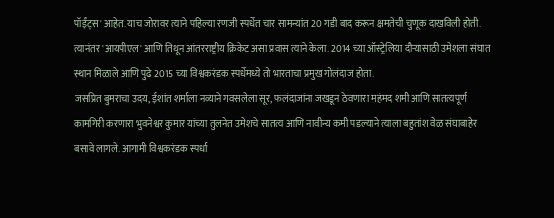पॉईंट्स' आहेत. याच जोरावर त्याने पहिल्या रणजी स्पर्धेत चार सामन्यांत 20 गडी बाद करून क्षमतेची चुणूक दाखविली होती. त्यानंतर 'आयपीएल' आणि तिथून आंतरराष्ट्रीय क्रिकेट असा प्रवास त्याने केला. 2014 च्या ऑस्ट्रेलिया दौऱ्यासाठी उमेशला संघात स्थान मिळाले आणि पुढे 2015 च्या विश्वकरंडक स्पर्धेमध्ये तो भारताचा प्रमुख गोलंदाज होता.
जसप्रित बुमराचा उदय, ईशांत शर्माला नव्याने गवसलेला सूर, फलंदाजांना जखडून ठेवणारा महंमद शमी आणि सातत्यपूर्ण कामगिरी करणारा भुवनेश्वर कुमार यांच्या तुलनेत उमेशचे सातत्य आणि नावीन्य कमी पडल्याने त्याला बहुतांश वेळ संघाबाहेर बसावे लागले. आगामी विश्वकरंडक स्पर्धा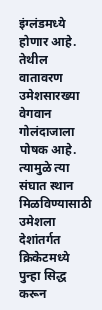इंग्लंडमध्ये होणार आहे. तेथील वातावरण उमेशसारख्या वेगवान गोलंदाजाला पोषक आहे. त्यामुळे त्या संघात स्थान मिळविण्यासाठी उमेशला देशांतर्गत क्रिकेटमध्ये पुन्हा सिद्ध करून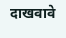दाखवावे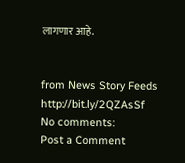लागणार आहे.


from News Story Feeds http://bit.ly/2QZAsSf
No comments:
Post a Comment